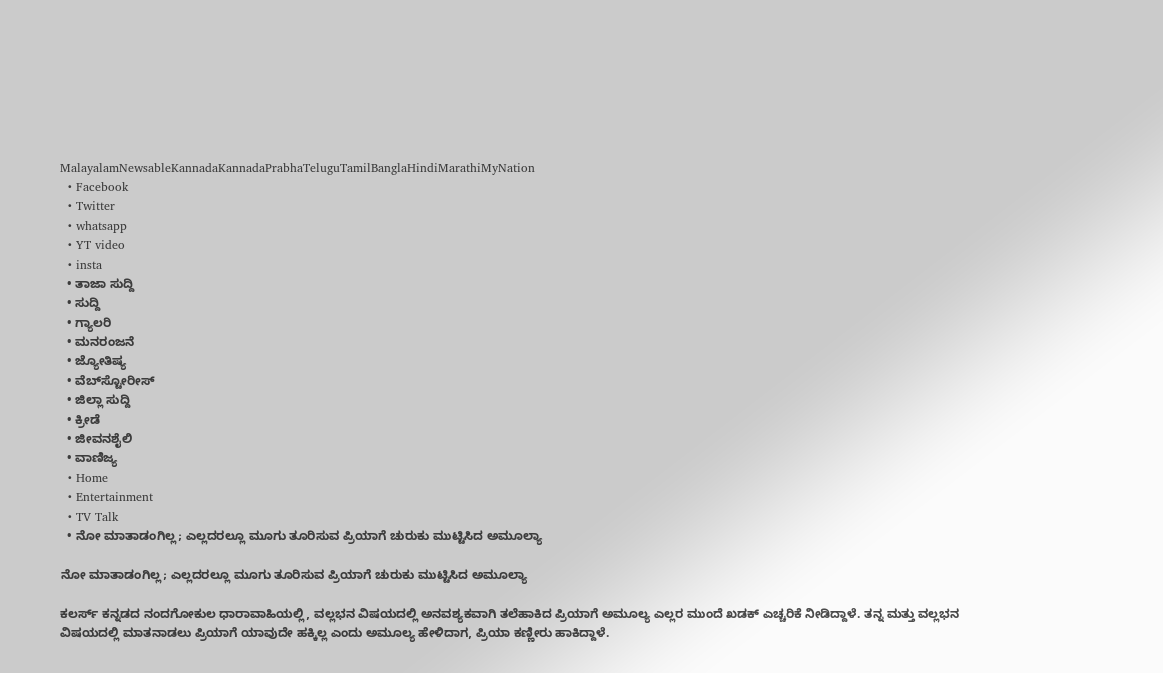MalayalamNewsableKannadaKannadaPrabhaTeluguTamilBanglaHindiMarathiMyNation
  • Facebook
  • Twitter
  • whatsapp
  • YT video
  • insta
  • ತಾಜಾ ಸುದ್ದಿ
  • ಸುದ್ದಿ
  • ಗ್ಯಾಲರಿ
  • ಮನರಂಜನೆ
  • ಜ್ಯೋತಿಷ್ಯ
  • ವೆಬ್‌ಸ್ಟೋರೀಸ್
  • ಜಿಲ್ಲಾ ಸುದ್ದಿ
  • ಕ್ರೀಡೆ
  • ಜೀವನಶೈಲಿ
  • ವಾಣಿಜ್ಯ
  • Home
  • Entertainment
  • TV Talk
  • ನೋ ಮಾತಾಡಂಗಿಲ್ಲ; ಎಲ್ಲದರಲ್ಲೂ ಮೂಗು ತೂರಿಸುವ ಪ್ರಿಯಾಗೆ ಚುರುಕು ಮುಟ್ಟಿಸಿದ ಅಮೂಲ್ಯಾ

ನೋ ಮಾತಾಡಂಗಿಲ್ಲ; ಎಲ್ಲದರಲ್ಲೂ ಮೂಗು ತೂರಿಸುವ ಪ್ರಿಯಾಗೆ ಚುರುಕು ಮುಟ್ಟಿಸಿದ ಅಮೂಲ್ಯಾ

ಕಲರ್ಸ್ ಕನ್ನಡದ ನಂದಗೋಕುಲ ಧಾರಾವಾಹಿಯಲ್ಲಿ, ವಲ್ಲಭನ ವಿಷಯದಲ್ಲಿ ಅನವಶ್ಯಕವಾಗಿ ತಲೆಹಾಕಿದ ಪ್ರಿಯಾಗೆ ಅಮೂಲ್ಯ ಎಲ್ಲರ ಮುಂದೆ ಖಡಕ್ ಎಚ್ಚರಿಕೆ ನೀಡಿದ್ದಾಳೆ. ತನ್ನ ಮತ್ತು ವಲ್ಲಭನ ವಿಷಯದಲ್ಲಿ ಮಾತನಾಡಲು ಪ್ರಿಯಾಗೆ ಯಾವುದೇ ಹಕ್ಕಿಲ್ಲ ಎಂದು ಅಮೂಲ್ಯ ಹೇಳಿದಾಗ, ಪ್ರಿಯಾ ಕಣ್ಣೀರು ಹಾಕಿದ್ದಾಳೆ.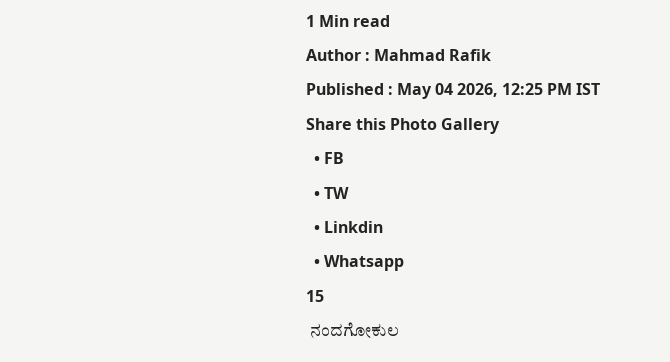1 Min read
Author : Mahmad Rafik
Published : May 04 2026, 12:25 PM IST
Share this Photo Gallery
  • FB
  • TW
  • Linkdin
  • Whatsapp
15
 ನಂದಗೋಕುಲ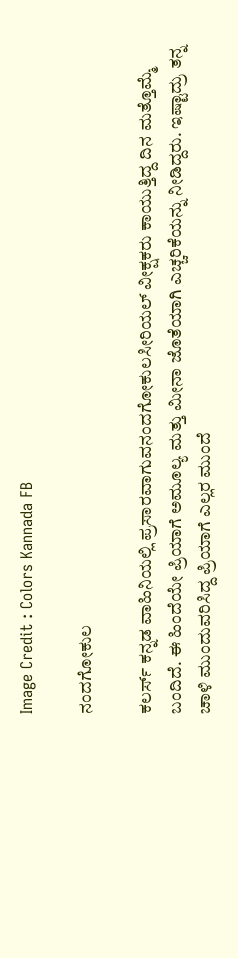Image Credit : Colors Kannada FB

ನಂದಗೋಕುಲ

ಕಲರ್ಸ್ ಕನ್ನಡ ವಾಹಿನಿಯಲ್ಲಿ ಪ್ರಸಾರವಾಗುವನಂದಗೋಕುಲಸೀರಿಯಲ್ ವೀಕ್ಷಕರು ಕಾಯುತ್ತಿದ್ದ ದಿನ ಮತ್ತೊಮ್ಮೆ ಬಂದಿದೆ. ಈ ಹಿಂದೆಯೇ ಪ್ರಿಯಾಗೆ ಅಮೂಲ್ಯ ಮತ್ತು ಮೀನಾ ಜೊತೆಯಾಗಿ ಎಚ್ಚರಿಕೆಯನ್ನು ನೀಡಿದ್ದರು. ಇಷ್ಟಾದ್ರು ತನ್ನ ಚಾಳಿ ಮುಂದುವರಿಸಿದ್ದ ಪ್ರಿಯಾಗೆ ಎಲ್ಲರ ಮುಂದೆ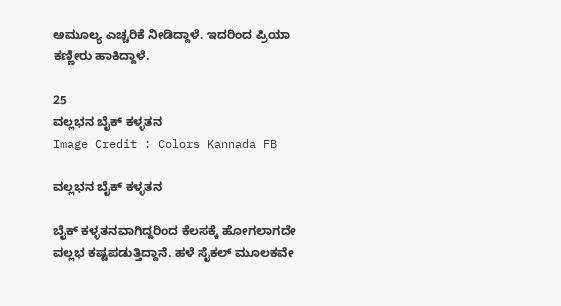ಅಮೂಲ್ಯ ಎಚ್ಚರಿಕೆ ನೀಡಿದ್ದಾಳೆ. ಇದರಿಂದ ಪ್ರಿಯಾ ಕಣ್ಣೀರು ಹಾಕಿದ್ದಾಳೆ.

25
ವಲ್ಲಭನ ಬೈಕ್ ಕಳ್ಳತನ
Image Credit : Colors Kannada FB

ವಲ್ಲಭನ ಬೈಕ್ ಕಳ್ಳತನ

ಬೈಕ್ ಕಳ್ಳತನವಾಗಿದ್ದರಿಂದ ಕೆಲಸಕ್ಕೆ ಹೋಗಲಾಗದೇ ವಲ್ಲಭ ಕಷ್ಟಪಡುತ್ತಿದ್ದಾನೆ. ಹಳೆ ಸೈಕಲ್‌ ಮೂಲಕವೇ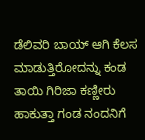ಡೆಲಿವರಿ ಬಾಯ್‌ ಆಗಿ ಕೆಲಸ ಮಾಡುತ್ತಿರೋದನ್ನು ಕಂಡ ತಾಯಿ ಗಿರಿಜಾ ಕಣ್ಣೀರು ಹಾಕುತ್ತಾ ಗಂಡ ನಂದನಿಗೆ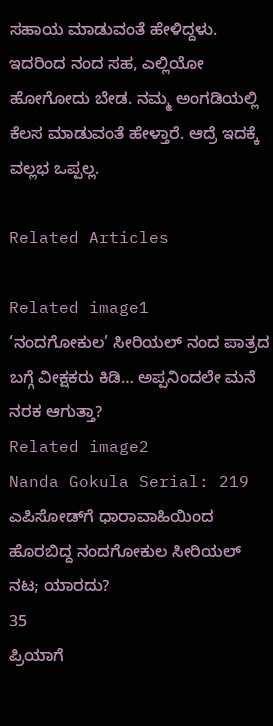ಸಹಾಯ ಮಾಡುವಂತೆ ಹೇಳಿದ್ದಳು. ಇದರಿಂದ ನಂದ ಸಹ, ಎಲ್ಲಿಯೋ ಹೋಗೋದು ಬೇಡ. ನಮ್ಮ ಅಂಗಡಿಯಲ್ಲಿ ಕೆಲಸ ಮಾಡುವಂತೆ ಹೇಳ್ತಾರೆ. ಆದ್ರೆ ಇದಕ್ಕೆ ವಲ್ಲಭ ಒಪ್ಪಲ್ಲ.

Related Articles

Related image1
‘ನಂದಗೋಕುಲ’ ಸೀರಿಯಲ್ ನಂದ ಪಾತ್ರದ ಬಗ್ಗೆ ವೀಕ್ಷಕರು ಕಿಡಿ… ಅಪ್ಪನಿಂದಲೇ ಮನೆ ನರಕ ಆಗುತ್ತಾ?
Related image2
Nanda Gokula Serial: 219 ಎಪಿಸೋಡ್‌ಗೆ ಧಾರಾವಾಹಿಯಿಂದ ಹೊರಬಿದ್ದ ನಂದಗೋಕುಲ ಸೀರಿಯಲ್‌ ನಟ; ಯಾರದು?
35
ಪ್ರಿಯಾಗೆ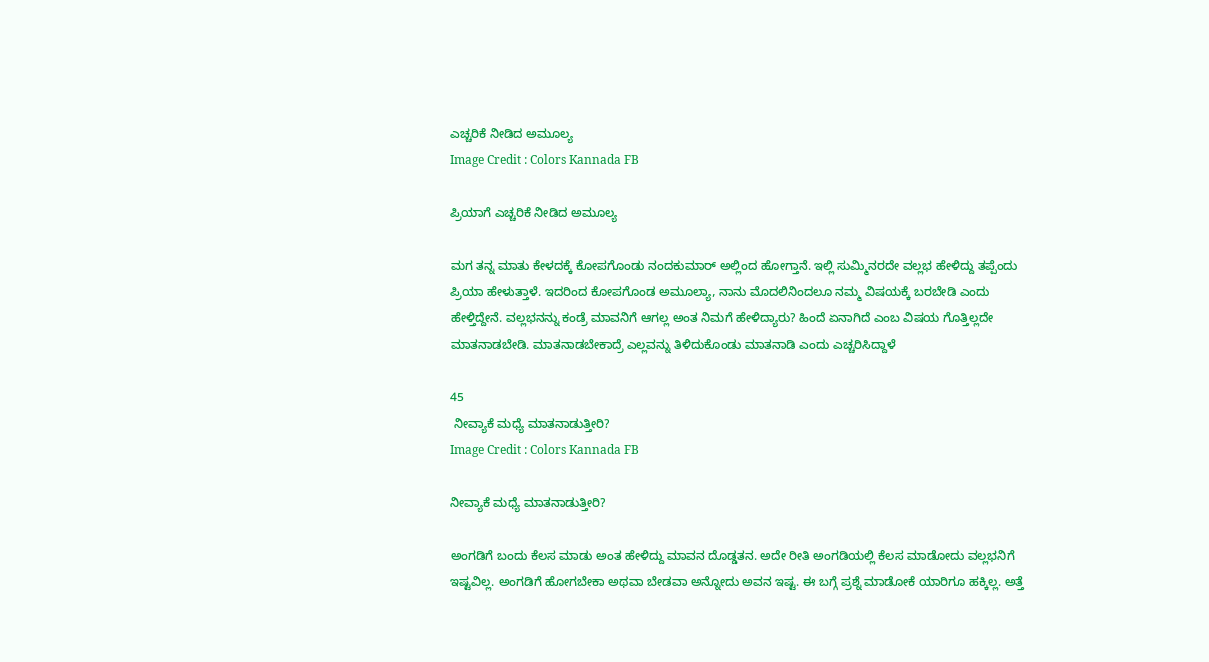ಎಚ್ಚರಿಕೆ ನೀಡಿದ ಅಮೂಲ್ಯ
Image Credit : Colors Kannada FB

ಪ್ರಿಯಾಗೆ ಎಚ್ಚರಿಕೆ ನೀಡಿದ ಅಮೂಲ್ಯ

ಮಗ ತನ್ನ ಮಾತು ಕೇಳದಕ್ಕೆ ಕೋಪಗೊಂಡು ನಂದಕುಮಾರ್ ಅಲ್ಲಿಂದ ಹೋಗ್ತಾನೆ. ಇಲ್ಲಿ ಸುಮ್ಮಿನರದೇ ವಲ್ಲಭ ಹೇಳಿದ್ದು ತಪ್ಪೆಂದು ಪ್ರಿಯಾ ಹೇಳುತ್ತಾಳೆ. ಇದರಿಂದ ಕೋಪಗೊಂಡ ಅಮೂಲ್ಯಾ, ನಾನು ಮೊದಲಿನಿಂದಲೂ ನಮ್ಮ ವಿಷಯಕ್ಕೆ ಬರಬೇಡಿ ಎಂದು ಹೇಳ್ತಿದ್ದೇನೆ. ವಲ್ಲಭನನ್ನು ಕಂಡ್ರೆ ಮಾವನಿಗೆ ಆಗಲ್ಲ ಅಂತ ನಿಮಗೆ ಹೇಳಿದ್ಯಾರು? ಹಿಂದೆ ಏನಾಗಿದೆ ಎಂಬ ವಿಷಯ ಗೊತ್ತಿಲ್ಲದೇ ಮಾತನಾಡಬೇಡಿ. ಮಾತನಾಡಬೇಕಾದ್ರೆ ಎಲ್ಲವನ್ನು ತಿಳಿದುಕೊಂಡು ಮಾತನಾಡಿ ಎಂದು ಎಚ್ಚರಿಸಿದ್ದಾಳೆ

45
 ನೀವ್ಯಾಕೆ ಮಧ್ಯೆ ಮಾತನಾಡುತ್ತೀರಿ?
Image Credit : Colors Kannada FB

ನೀವ್ಯಾಕೆ ಮಧ್ಯೆ ಮಾತನಾಡುತ್ತೀರಿ?

ಅಂಗಡಿಗೆ ಬಂದು ಕೆಲಸ ಮಾಡು ಅಂತ ಹೇಳಿದ್ದು ಮಾವನ ದೊಡ್ಡತನ. ಅದೇ ರೀತಿ ಅಂಗಡಿಯಲ್ಲಿ ಕೆಲಸ ಮಾಡೋದು ವಲ್ಲಭನಿಗೆ ಇಷ್ಟವಿಲ್ಲ. ಅಂಗಡಿಗೆ ಹೋಗಬೇಕಾ ಅಥವಾ ಬೇಡವಾ ಅನ್ನೋದು ಅವನ ಇಷ್ಟ. ಈ ಬಗ್ಗೆ ಪ್ರಶ್ನೆ ಮಾಡೋಕೆ ಯಾರಿಗೂ ಹಕ್ಕಿಲ್ಲ. ಅತ್ತೆ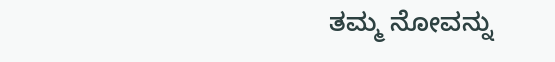ತಮ್ಮ ನೋವನ್ನು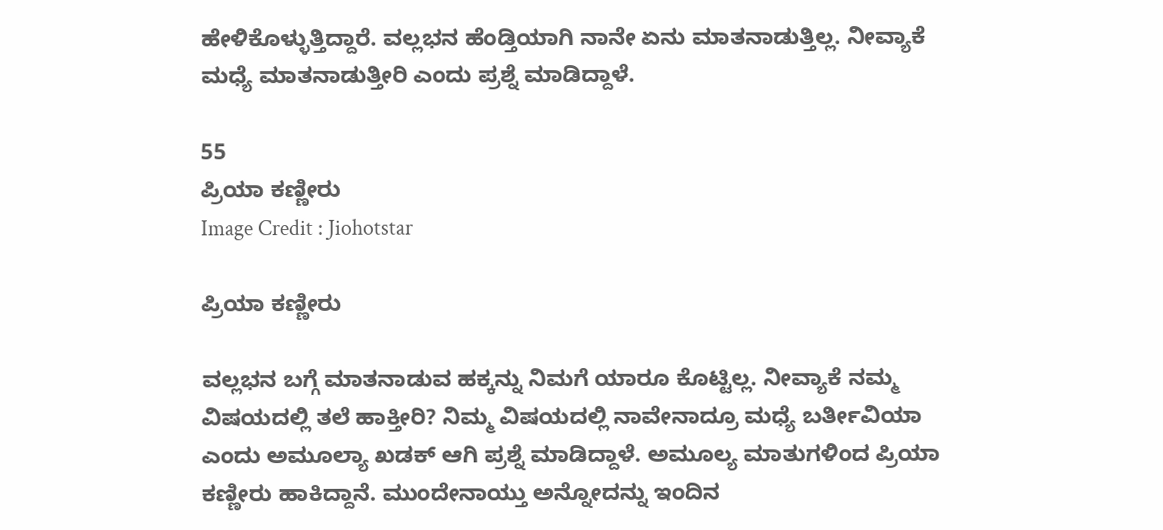ಹೇಳಿಕೊಳ್ಳುತ್ತಿದ್ದಾರೆ. ವಲ್ಲಭನ ಹೆಂಡ್ತಿಯಾಗಿ ನಾನೇ ಏನು ಮಾತನಾಡುತ್ತಿಲ್ಲ. ನೀವ್ಯಾಕೆ ಮಧ್ಯೆ ಮಾತನಾಡುತ್ತೀರಿ ಎಂದು ಪ್ರಶ್ನೆ ಮಾಡಿದ್ದಾಳೆ.

55
ಪ್ರಿಯಾ ಕಣ್ಣೀರು
Image Credit : Jiohotstar

ಪ್ರಿಯಾ ಕಣ್ಣೀರು

ವಲ್ಲಭನ ಬಗ್ಗೆ ಮಾತನಾಡುವ ಹಕ್ಕನ್ನು ನಿಮಗೆ ಯಾರೂ ಕೊಟ್ಟಿಲ್ಲ. ನೀವ್ಯಾಕೆ ನಮ್ಮ ವಿಷಯದಲ್ಲಿ ತಲೆ ಹಾಕ್ತೀರಿ? ನಿಮ್ಮ ವಿಷಯದಲ್ಲಿ ನಾವೇನಾದ್ರೂ ಮಧ್ಯೆ ಬರ್ತೀವಿಯಾ ಎಂದು ಅಮೂಲ್ಯಾ ಖಡಕ್ ಆಗಿ ಪ್ರಶ್ನೆ ಮಾಡಿದ್ದಾಳೆ. ಅಮೂಲ್ಯ ಮಾತುಗಳಿಂದ ಪ್ರಿಯಾ ಕಣ್ಣೀರು ಹಾಕಿದ್ದಾನೆ. ಮುಂದೇನಾಯ್ತು ಅನ್ನೋದನ್ನು ಇಂದಿನ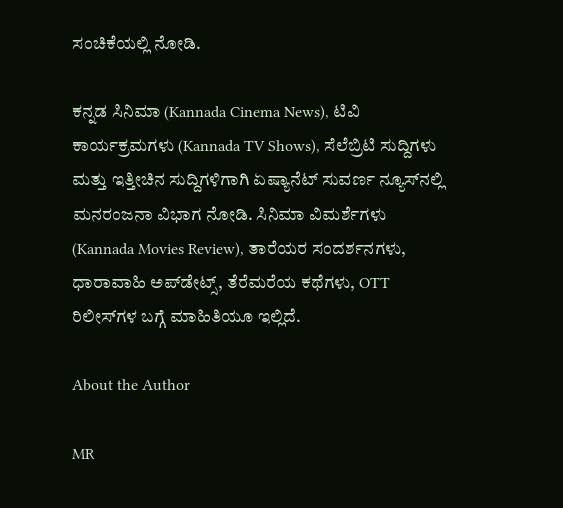ಸಂಚಿಕೆಯಲ್ಲಿ ನೋಡಿ.

ಕನ್ನಡ ಸಿನಿಮಾ (Kannada Cinema News), ಟಿವಿ ಕಾರ್ಯಕ್ರಮಗಳು (Kannada TV Shows), ಸೆಲೆಬ್ರಿಟಿ ಸುದ್ದಿಗಳು ಮತ್ತು ಇತ್ತೀಚಿನ ಸುದ್ದಿಗಳಿಗಾಗಿ ಏಷ್ಯಾನೆಟ್ ಸುವರ್ಣ ನ್ಯೂಸ್‌ನಲ್ಲಿ ಮನರಂಜನಾ ವಿಭಾಗ ನೋಡಿ. ಸಿನಿಮಾ ವಿಮರ್ಶೆಗಳು (Kannada Movies Review), ತಾರೆಯರ ಸಂದರ್ಶನಗಳು, ಧಾರಾವಾಹಿ ಅಪ್‌ಡೇಟ್ಸ್‌, ತೆರೆಮರೆಯ ಕಥೆಗಳು, OTT ರಿಲೀಸ್‌ಗಳ ಬಗ್ಗೆ ಮಾಹಿತಿಯೂ ಇಲ್ಲಿದೆ.

About the Author

MR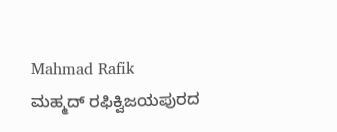Mahmad Rafik
ಮಹ್ಮದ್ ರಫಿಕ್ವಿಜಯಪುರದ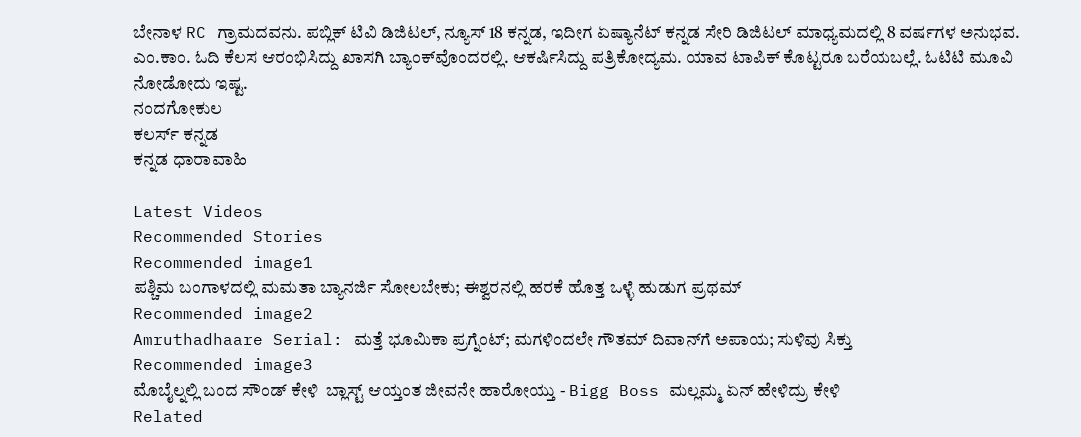ಬೇನಾಳ RC ಗ್ರಾಮದವನು. ಪಬ್ಲಿಕ್ ಟಿವಿ ಡಿಜಿಟಲ್, ನ್ಯೂಸ್ 18 ಕನ್ನಡ, ಇದೀಗ ಏಷ್ಯಾನೆಟ್ ಕನ್ನಡ ಸೇರಿ ಡಿಜಿಟಲ್ ಮಾಧ್ಯಮದಲ್ಲಿ 8 ವರ್ಷಗಳ ಅನುಭವ. ಎಂ.ಕಾಂ. ಓದಿ ಕೆಲಸ ಆರಂಭಿಸಿದ್ದು ಖಾಸಗಿ ಬ್ಯಾಂಕ್‌ವೊಂದರಲ್ಲಿ. ಆಕರ್ಷಿಸಿದ್ದು ಪತ್ರಿಕೋದ್ಯಮ. ಯಾವ ಟಾಪಿಕ್ ಕೊಟ್ಟರೂ ಬರೆಯಬಲ್ಲೆ. ಓಟಿಟಿ ಮೂವಿ ನೋಡೋದು ಇಷ್ಟ.
ನಂದಗೋಕುಲ
ಕಲರ್ಸ್ ಕನ್ನಡ
ಕನ್ನಡ ಧಾರಾವಾಹಿ

Latest Videos
Recommended Stories
Recommended image1
ಪಶ್ಚಿಮ ಬಂಗಾಳದಲ್ಲಿ ಮಮತಾ ಬ್ಯಾನರ್ಜಿ ಸೋಲಬೇಕು; ಈಶ್ವರನಲ್ಲಿ ಹರಕೆ ಹೊತ್ತ ಒಳ್ಳೆ ಹುಡುಗ ಪ್ರಥಮ್
Recommended image2
Amruthadhaare Serial: ಮತ್ತೆ‌ ಭೂಮಿಕಾ ಪ್ರಗ್ನೆಂಟ್; ಮಗಳಿಂದಲೇ ಗೌತಮ್‌ ದಿವಾನ್‌ಗೆ ಅಪಾಯ; ಸುಳಿವು ಸಿಕ್ತು
Recommended image3
ಮೊಬೈಲ್ನಲ್ಲಿ ಬಂದ ಸೌಂಡ್ ಕೇಳಿ  ಬ್ಲಾಸ್ಟ್ ಆಯ್ತಂತ ಜೀವನೇ ಹಾರೋಯ್ತು - Bigg Boss ಮಲ್ಲಮ್ಮ ಏನ್ ಹೇಳಿದ್ರು ಕೇಳಿ
Related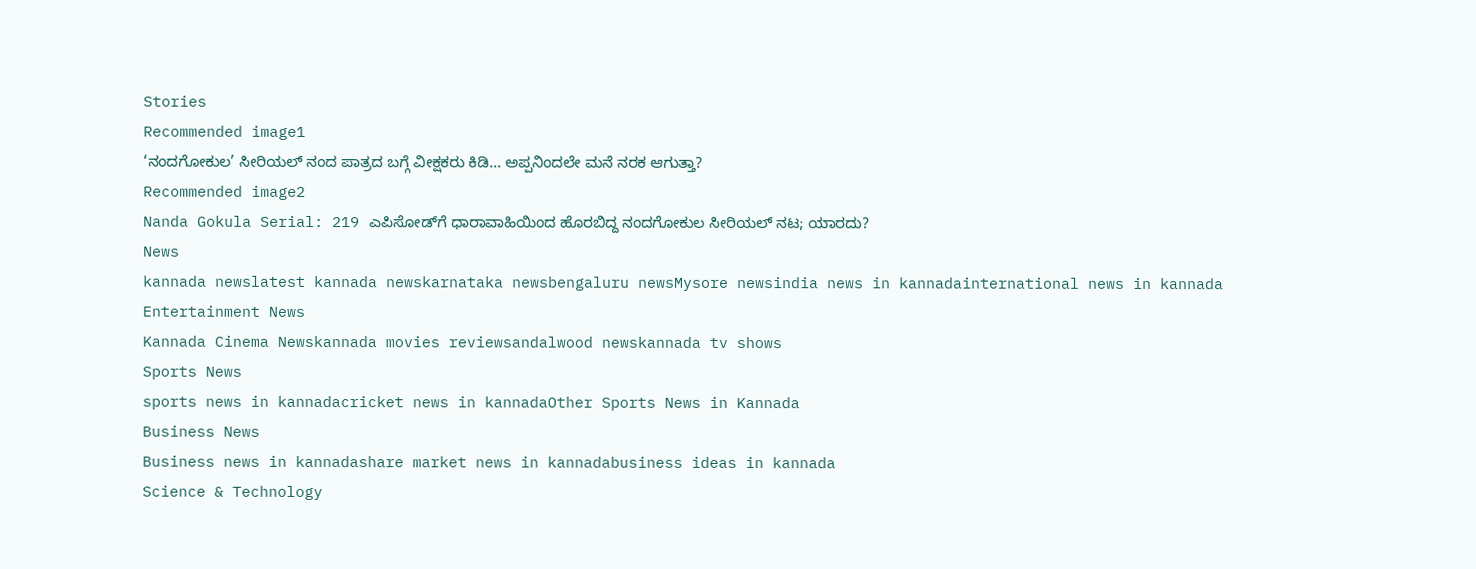Stories
Recommended image1
‘ನಂದಗೋಕುಲ’ ಸೀರಿಯಲ್ ನಂದ ಪಾತ್ರದ ಬಗ್ಗೆ ವೀಕ್ಷಕರು ಕಿಡಿ… ಅಪ್ಪನಿಂದಲೇ ಮನೆ ನರಕ ಆಗುತ್ತಾ?
Recommended image2
Nanda Gokula Serial: 219 ಎಪಿಸೋಡ್‌ಗೆ ಧಾರಾವಾಹಿಯಿಂದ ಹೊರಬಿದ್ದ ನಂದಗೋಕುಲ ಸೀರಿಯಲ್‌ ನಟ; ಯಾರದು?
News
kannada newslatest kannada newskarnataka newsbengaluru newsMysore newsindia news in kannadainternational news in kannada
Entertainment News
Kannada Cinema Newskannada movies reviewsandalwood newskannada tv shows
Sports News
sports news in kannadacricket news in kannadaOther Sports News in Kannada
Business News
Business news in kannadashare market news in kannadabusiness ideas in kannada
Science & Technology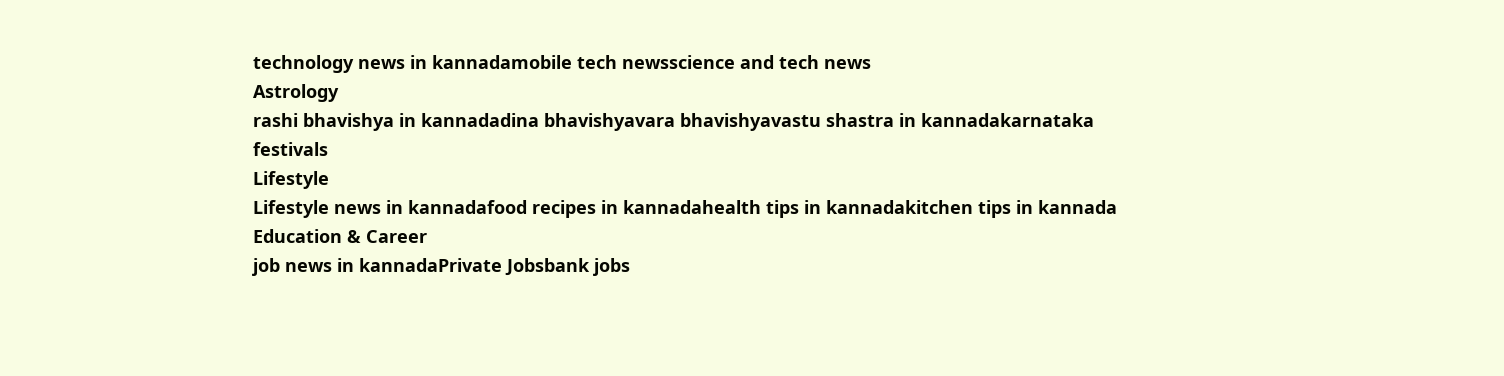technology news in kannadamobile tech newsscience and tech news
Astrology
rashi bhavishya in kannadadina bhavishyavara bhavishyavastu shastra in kannadakarnataka festivals
Lifestyle
Lifestyle news in kannadafood recipes in kannadahealth tips in kannadakitchen tips in kannada
Education & Career
job news in kannadaPrivate Jobsbank jobs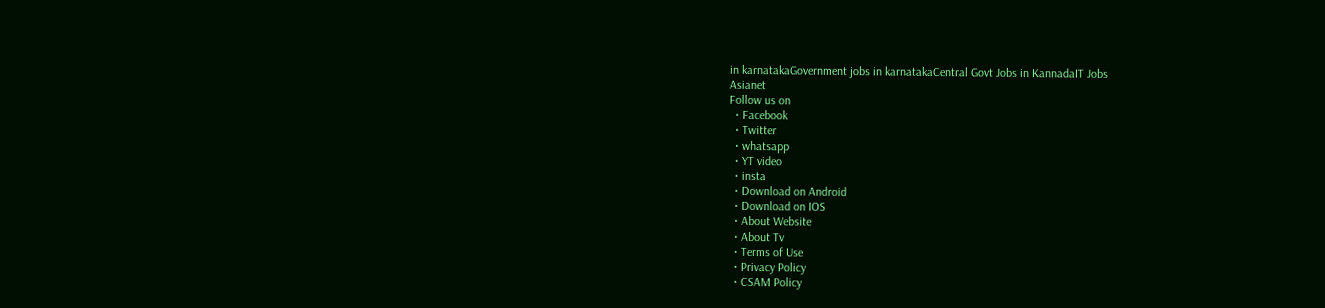in karnatakaGovernment jobs in karnatakaCentral Govt Jobs in KannadaIT Jobs
Asianet
Follow us on
  • Facebook
  • Twitter
  • whatsapp
  • YT video
  • insta
  • Download on Android
  • Download on IOS
  • About Website
  • About Tv
  • Terms of Use
  • Privacy Policy
  • CSAM Policy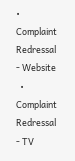• Complaint Redressal - Website
  • Complaint Redressal - TV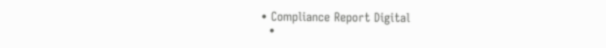• Compliance Report Digital
  •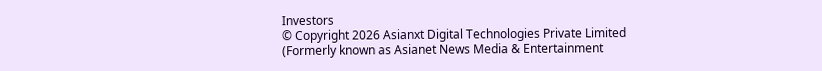Investors
© Copyright 2026 Asianxt Digital Technologies Private Limited (Formerly known as Asianet News Media & Entertainment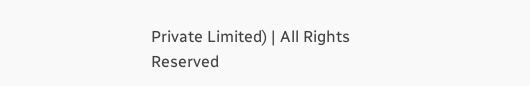Private Limited) | All Rights Reserved